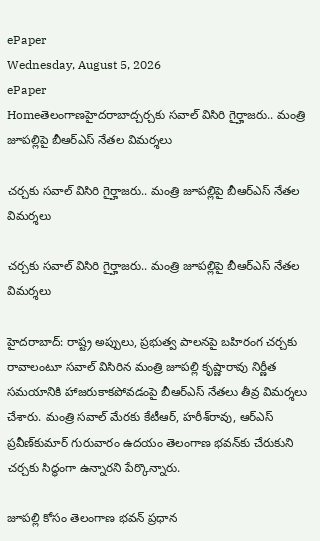ePaper
Wednesday, August 5, 2026
ePaper
Homeతెలంగాణహైదరాబాద్చర్చకు సవాల్ విసిరి గైర్హాజరు.. మంత్రి జూపల్లిపై బీఆర్ఎస్ నేతల విమర్శలు

చర్చకు సవాల్ విసిరి గైర్హాజరు.. మంత్రి జూపల్లిపై బీఆర్ఎస్ నేతల విమర్శలు

చర్చకు సవాల్ విసిరి గైర్హాజరు.. మంత్రి జూపల్లిపై బీఆర్ఎస్ నేతల విమర్శలు

హైదరాబాద్: రాష్ట్ర అప్పులు, ప్రభుత్వ పాలనపై బహిరంగ చర్చకు రావాలంటూ సవాల్ విసిరిన మంత్రి జూపల్లి కృష్ణారావు నిర్ణీత సమయానికి హాజరుకాకపోవడంపై బీఆర్ఎస్ నేతలు తీవ్ర విమర్శలు చేశారు. మంత్రి సవాల్ మేరకు కేటీఆర్, హరీశ్‌రావు, ఆర్‌ఎస్‌ ప్రవీణ్‌కుమార్ గురువారం ఉదయం తెలంగాణ భవన్‌కు చేరుకుని చర్చకు సిద్ధంగా ఉన్నారని పేర్కొన్నారు.

జూపల్లి కోసం తెలంగాణ భవన్ ప్రధాన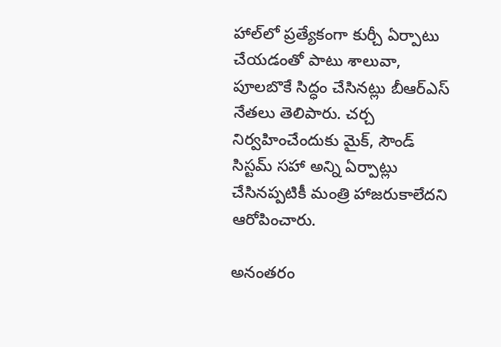హాల్‌లో ప్రత్యేకంగా కుర్చీ ఏర్పాటు చేయడంతో పాటు శాలువా, పూలబొకే సిద్ధం చేసినట్లు బీఆర్ఎస్ నేతలు తెలిపారు. చర్చ నిర్వహించేందుకు మైక్, సౌండ్ సిస్టమ్ సహా అన్ని ఏర్పాట్లు చేసినప్పటికీ మంత్రి హాజరుకాలేదని ఆరోపించారు.

అనంతరం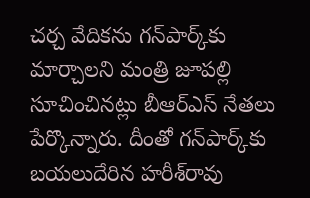చర్చ వేదికను గన్‌పార్క్‌కు మార్చాలని మంత్రి జూపల్లి సూచించినట్లు బీఆర్ఎస్ నేతలు పేర్కొన్నారు. దీంతో గన్‌పార్క్‌కు బయలుదేరిన హరీశ్‌రావు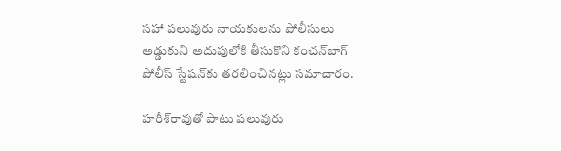సహా పలువురు నాయకులను పోలీసులు అడ్డుకుని అదుపులోకి తీసుకొని కంచన్‌బాగ్ పోలీస్ స్టేషన్‌కు తరలించినట్లు సమాచారం.

హరీశ్‌రావుతో పాటు పలువురు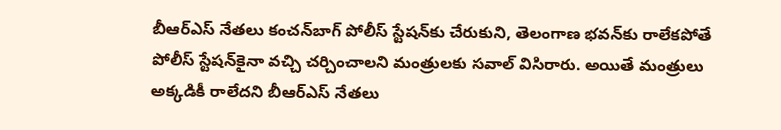బీఆర్ఎస్ నేతలు కంచన్‌బాగ్ పోలీస్ స్టేషన్‌కు చేరుకుని, తెలంగాణ భవన్‌కు రాలేకపోతే పోలీస్ స్టేషన్‌కైనా వచ్చి చర్చించాలని మంత్రులకు సవాల్ విసిరారు. అయితే మంత్రులు అక్కడికీ రాలేదని బీఆర్ఎస్ నేతలు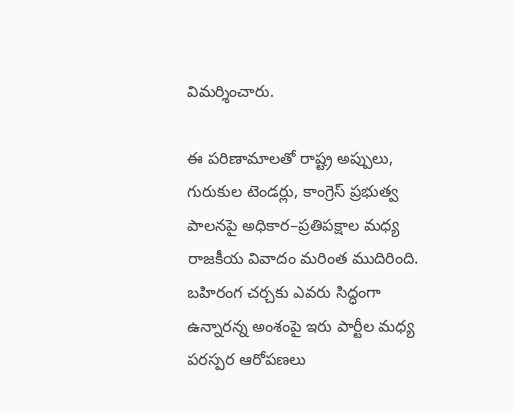విమర్శించారు.

ఈ పరిణామాలతో రాష్ట్ర అప్పులు, గురుకుల టెండర్లు, కాంగ్రెస్ ప్రభుత్వ పాలనపై అధికార–ప్రతిపక్షాల మధ్య రాజకీయ వివాదం మరింత ముదిరింది. బహిరంగ చర్చకు ఎవరు సిద్ధంగా ఉన్నారన్న అంశంపై ఇరు పార్టీల మధ్య పరస్పర ఆరోపణలు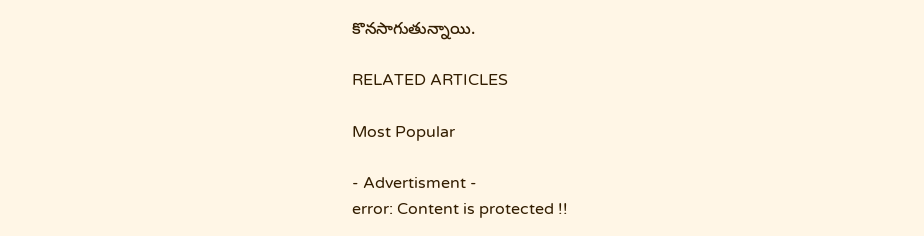కొనసాగుతున్నాయి.

RELATED ARTICLES

Most Popular

- Advertisment -
error: Content is protected !!